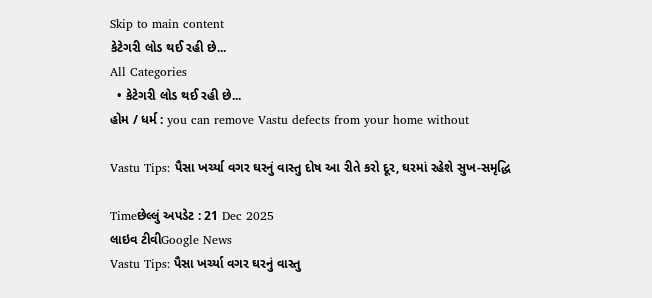Skip to main content
કેટેગરી લોડ થઈ રહી છે...
All Categories
  • કેટેગરી લોડ થઈ રહી છે...
હોમ / ધર્મ : you can remove Vastu defects from your home without

Vastu Tips: પૈસા ખર્ચ્યા વગર ઘરનું વાસ્તુ દોષ આ રીતે કરો દૂર, ઘરમાં રહેશે સુખ-સમૃદ્ધિ

Timeછેલ્લું અપડેટ : 21 Dec 2025
લાઇવ ટીવીGoogle News
Vastu Tips: પૈસા ખર્ચ્યા વગર ઘરનું વાસ્તુ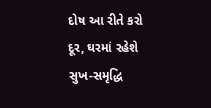દોષ આ રીતે કરો દૂર, ઘરમાં રહેશે સુખ-સમૃદ્ધિ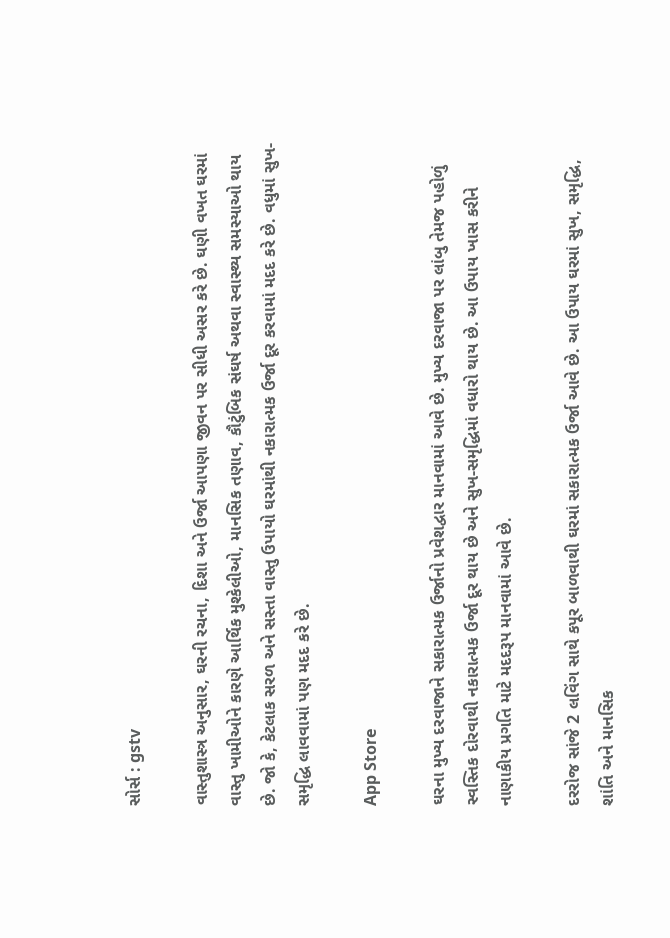સોર્સ : gstv

વાસ્તુશાસ્ત્ર અનુસાર, ઘરની રચના, દિશા અને ઉર્જા આપણા જીવન પર સીધી અસર કરે છે. ઘણી વખત ઘરમાં વાસ્તુ ખામીઓને કારણે આર્થિક મુશ્કેલીઓ, માનસિક તણાવ, કૌટુંબિક સંઘર્ષ અથવા સ્વાસ્થ્ય સમસ્યાઓ થાય છે. જો કે, કેટલાક સરળ અને સસ્તા વાસ્તુ ઉપાયો ઘરમાંથી નકારાત્મક ઉર્જા દૂર કરવામાં મદદ કરે છે. વધુમાં સુખ-સમૃદ્ધિ લાવવામાં પણ મદદ કરે છે.

App Store

ઘરના મુખ્ય દરવાજાને સકારાત્મક ઉર્જાનો પ્રવેશદ્વાર માનવામાં આવે છે. મુખ્ય દરવાજા પર લાંબુ તેમજ પહોળું સ્વસ્તિક દોરવાથી નકારાત્મક ઉર્જા દૂર થાય છે અને સુખ-સમૃદ્ધિમાં વધારો થાય છે. આ ઉપાય ખાસ કરીને નાણાકીય પ્રગતિ માટે મદદરૂપ માનવામાં આવે છે.

દરરોજ સાંજે 2 લવિંગ સાથે કપૂર બાળવાથી ઘરમાં સકારાત્મક ઉર્જા આવે છે. આ ઉપાય ઘરમાં સુખ, સમૃદ્ધિ, શાંતિ અને માનસિક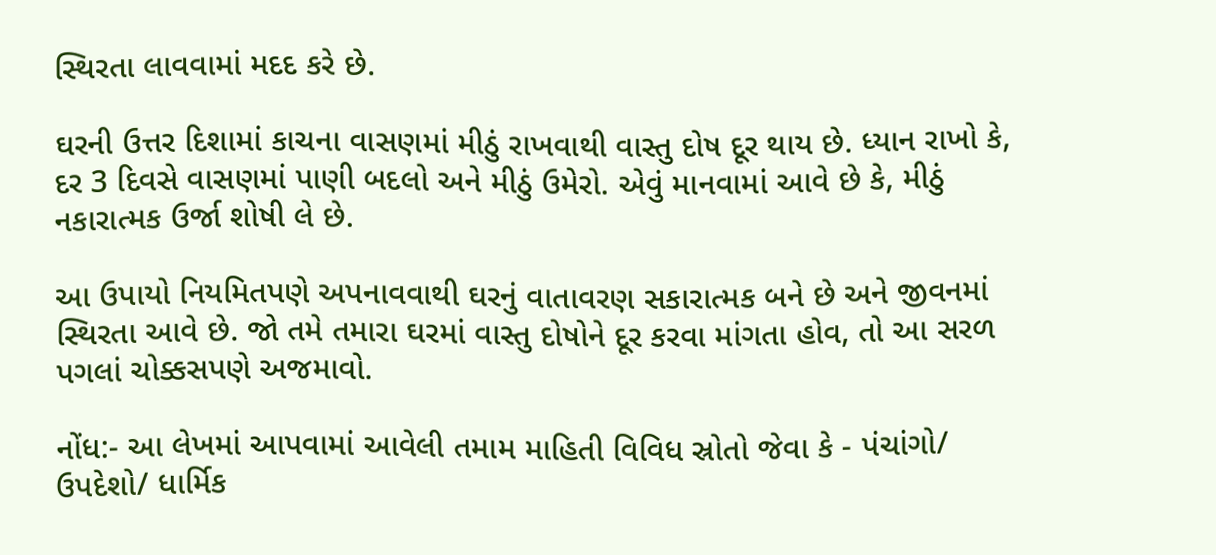સ્થિરતા લાવવામાં મદદ કરે છે.

ઘરની ઉત્તર દિશામાં કાચના વાસણમાં મીઠું રાખવાથી વાસ્તુ દોષ દૂર થાય છે. ધ્યાન રાખો કે, દર 3 દિવસે વાસણમાં પાણી બદલો અને મીઠું ઉમેરો. એવું માનવામાં આવે છે કે, મીઠું નકારાત્મક ઉર્જા શોષી લે છે.

આ ઉપાયો નિયમિતપણે અપનાવવાથી ઘરનું વાતાવરણ સકારાત્મક બને છે અને જીવનમાં સ્થિરતા આવે છે. જો તમે તમારા ઘરમાં વાસ્તુ દોષોને દૂર કરવા માંગતા હોવ, તો આ સરળ પગલાં ચોક્કસપણે અજમાવો.

નોંધ:- આ લેખમાં આપવામાં આવેલી તમામ માહિતી વિવિધ સ્રોતો જેવા કે - પંચાંગો/ ઉપદેશો/ ધાર્મિક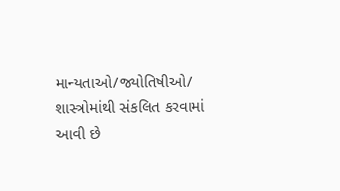માન્યતાઓ/જ્યોતિષીઓ/ શાસ્ત્રોમાંથી સંકલિત કરવામાં આવી છે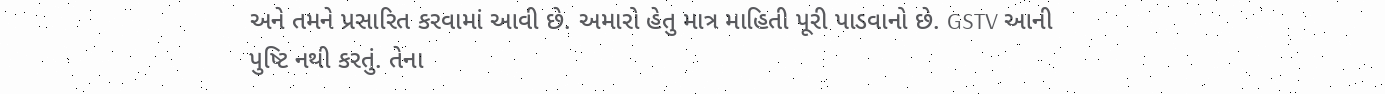અને તમને પ્રસારિત કરવામાં આવી છે. અમારો હેતુ માત્ર માહિતી પૂરી પાડવાનો છે. GSTV આની પુષ્ટિ નથી કરતું. તેના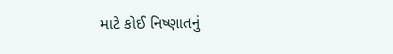માટે કોઈ નિષ્ણાતનું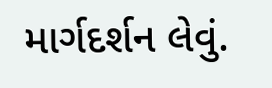માર્ગદર્શન લેવું.